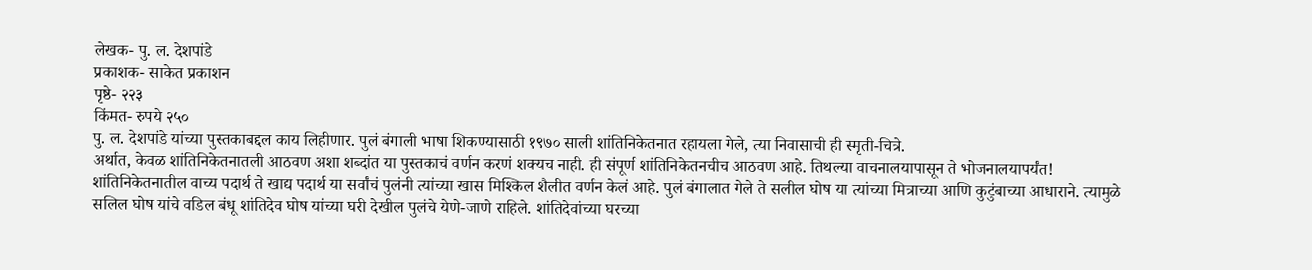लेखक- पु. ल. देशपांडे
प्रकाशक- साकेत प्रकाशन
पृष्ठे- २२३
किंमत- रुपये २५०
पु. ल. देशपांडे यांच्या पुस्तकाबद्दल काय लिहीणार. पुलं बंगाली भाषा शिकण्यासाठी १९७० साली शांतिनिकेतनात रहायला गेले, त्या निवासाची ही स्मृती-चित्रे.
अर्थात, केवळ शांतिनिकेतनातली आठवण अशा शब्दांत या पुस्तकाचं वर्णन करणं शक्यच नाही. ही संपूर्ण शांतिनिकेतनचीच आठवण आहे. तिथल्या वाचनालयापासून ते भोजनालयापर्यंत! शांतिनिकेतनातील वाच्य पदार्थ ते खाद्य पदार्थ या सर्वांचं पुलंनी त्यांच्या खास मिश्किल शैलीत वर्णन केलं आहे. पुलं बंगालात गेले ते सलील घोष या त्यांच्या मित्राच्या आणि कुटुंबाच्या आधाराने. त्यामुळे सलिल घोष यांचे वडिल बंधू शांतिदेव घोष यांच्या घरी देखील पुलंचे येणे-जाणे राहिले. शांतिदेवांच्या घरच्या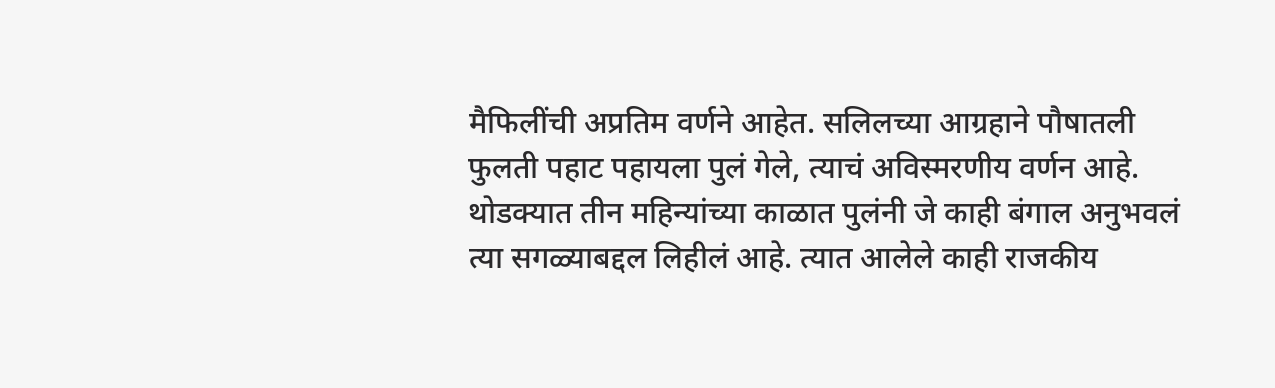मैफिलींची अप्रतिम वर्णने आहेत. सलिलच्या आग्रहाने पौषातली फुलती पहाट पहायला पुलं गेले, त्याचं अविस्मरणीय वर्णन आहे.
थोडक्यात तीन महिन्यांच्या काळात पुलंनी जे काही बंगाल अनुभवलं त्या सगळ्याबद्दल लिहीलं आहे. त्यात आलेले काही राजकीय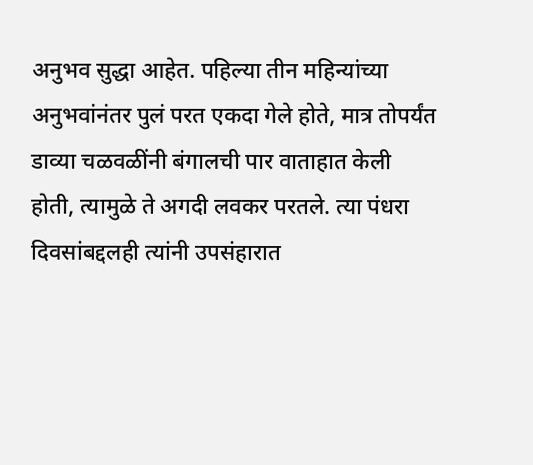अनुभव सुद्धा आहेत. पहिल्या तीन महिन्यांच्या अनुभवांनंतर पुलं परत एकदा गेले होते, मात्र तोपर्यंत डाव्या चळवळींनी बंगालची पार वाताहात केली होती, त्यामुळे ते अगदी लवकर परतले. त्या पंधरा दिवसांबद्दलही त्यांनी उपसंहारात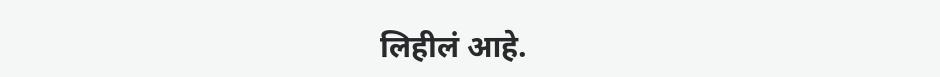लिहीलं आहे.